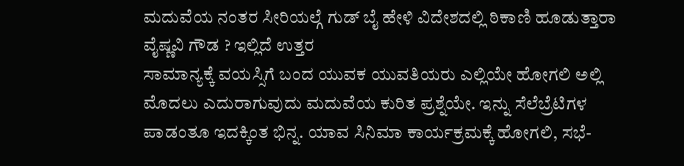ಮದುವೆಯ ನಂತರ ಸೀರಿಯಲ್ಗೆ ಗುಡ್ ಬೈ ಹೇಳಿ ವಿದೇಶದಲ್ಲಿ ಠಿಕಾಣಿ ಹೂಡುತ್ತಾರಾ ವೈಷ್ಣವಿ ಗೌಡ ? ಇಲ್ಲಿದೆ ಉತ್ತರ
ಸಾಮಾನ್ಯಕ್ಕೆ ವಯಸ್ಸಿಗೆ ಬಂದ ಯುವಕ ಯುವತಿಯರು ಎಲ್ಲಿಯೇ ಹೋಗಲಿ ಅಲ್ಲಿ ಮೊದಲು ಎದುರಾಗುವುದು ಮದುವೆಯ ಕುರಿತ ಪ್ರಶ್ನೆಯೇ. ಇನ್ನು ಸೆಲೆಬ್ರೆಟಿಗಳ ಪಾಡಂತೂ ಇದಕ್ಕಿಂತ ಭಿನ್ನ. ಯಾವ ಸಿನಿಮಾ ಕಾರ್ಯಕ್ರಮಕ್ಕೆ ಹೋಗಲಿ, ಸಭೆ-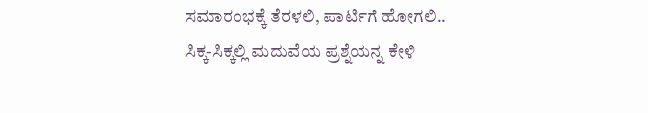ಸಮಾರಂಭಕ್ಕೆ ತೆರಳಲಿ, ಪಾರ್ಟಿಗೆ ಹೋಗಲಿ.. ಸಿಕ್ಕ-ಸಿಕ್ಕಲ್ಲಿ ಮದುವೆಯ ಪ್ರಶ್ನೆಯನ್ನ ಕೇಳಿ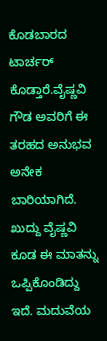ಕೊಡಬಾರದ ಟಾರ್ಚರ್ ಕೊಡ್ತಾರೆ.ವೈಷ್ಣವಿ ಗೌಡ ಅವರಿಗೆ ಈ ತರಹದ ಅನುಭವ ಅನೇಕ ಬಾರಿಯಾಗಿದೆ.
ಖುದ್ದು ವೈಷ್ಣವಿ ಕೂಡ ಈ ಮಾತನ್ನು ಒಪ್ಪಿಕೊಂಡಿದ್ದು ಇದೆ. ಮದುವೆಯ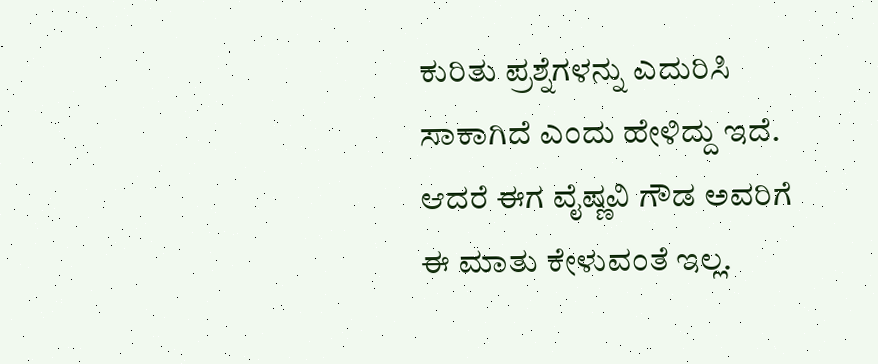ಕುರಿತು ಪ್ರಶ್ನೆಗಳನ್ನು ಎದುರಿಸಿ ಸಾಕಾಗಿದೆ ಎಂದು ಹೇಳಿದ್ದು ಇದೆ. ಆದರೆ ಈಗ ವೈಷ್ಣವಿ ಗೌಡ ಅವರಿಗೆ ಈ ಮಾತು ಕೇಳುವಂತೆ ಇಲ್ಲ.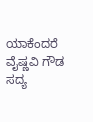ಯಾಕೆಂದರೆ ವೈಷ್ಣವಿ ಗೌಡ ಸದ್ಯ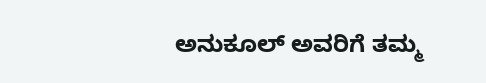ಅನುಕೂಲ್ ಅವರಿಗೆ ತಮ್ಮ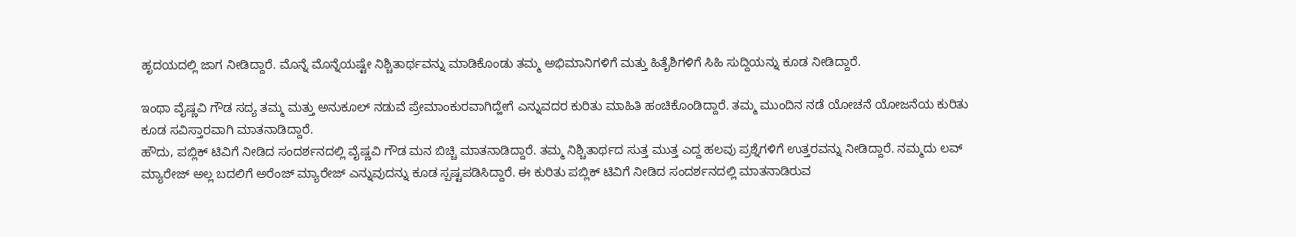ಹೃದಯದಲ್ಲಿ ಜಾಗ ನೀಡಿದ್ದಾರೆ. ಮೊನ್ನೆ ಮೊನ್ನೆಯಷ್ಟೇ ನಿಶ್ಚಿತಾರ್ಥವನ್ನು ಮಾಡಿಕೊಂಡು ತಮ್ಮ ಅಭಿಮಾನಿಗಳಿಗೆ ಮತ್ತು ಹಿತೈಶಿಗಳಿಗೆ ಸಿಹಿ ಸುದ್ದಿಯನ್ನು ಕೂಡ ನೀಡಿದ್ದಾರೆ.

ಇಂಥಾ ವೈಷ್ಣವಿ ಗೌಡ ಸದ್ಯ ತಮ್ಮ ಮತ್ತು ಅನುಕೂಲ್ ನಡುವೆ ಪ್ರೇಮಾಂಕುರವಾಗಿದ್ಹೇಗೆ ಎನ್ನುವದರ ಕುರಿತು ಮಾಹಿತಿ ಹಂಚಿಕೊಂಡಿದ್ದಾರೆ. ತಮ್ಮ ಮುಂದಿನ ನಡೆ ಯೋಚನೆ ಯೋಜನೆಯ ಕುರಿತು ಕೂಡ ಸವಿಸ್ತಾರವಾಗಿ ಮಾತನಾಡಿದ್ದಾರೆ.
ಹೌದು, ಪಬ್ಲಿಕ್ ಟಿವಿಗೆ ನೀಡಿದ ಸಂದರ್ಶನದಲ್ಲಿ ವೈಷ್ಣವಿ ಗೌಡ ಮನ ಬಿಚ್ಚಿ ಮಾತನಾಡಿದ್ದಾರೆ. ತಮ್ಮ ನಿಶ್ಚಿತಾರ್ಥದ ಸುತ್ತ ಮುತ್ತ ಎದ್ದ ಹಲವು ಪ್ರಶ್ನೆಗಳಿಗೆ ಉತ್ತರವನ್ನು ನೀಡಿದ್ದಾರೆ. ನಮ್ಮದು ಲವ್ ಮ್ಯಾರೇಜ್ ಅಲ್ಲ ಬದಲಿಗೆ ಅರೆಂಜ್ ಮ್ಯಾರೇಜ್ ಎನ್ನುವುದನ್ನು ಕೂಡ ಸ್ಪಷ್ಟಪಡಿಸಿದ್ದಾರೆ. ಈ ಕುರಿತು ಪಬ್ಲಿಕ್ ಟಿವಿಗೆ ನೀಡಿದ ಸಂದರ್ಶನದಲ್ಲಿ ಮಾತನಾಡಿರುವ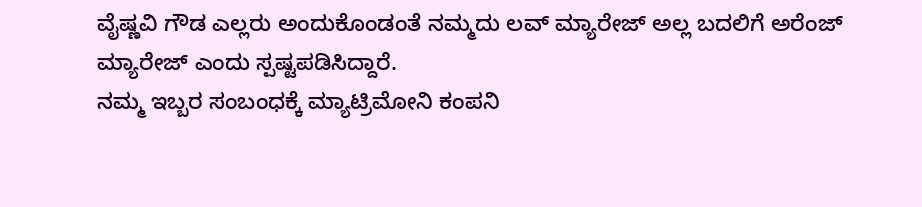ವೈಷ್ಣವಿ ಗೌಡ ಎಲ್ಲರು ಅಂದುಕೊಂಡಂತೆ ನಮ್ಮದು ಲವ್ ಮ್ಯಾರೇಜ್ ಅಲ್ಲ ಬದಲಿಗೆ ಅರೆಂಜ್ ಮ್ಯಾರೇಜ್ ಎಂದು ಸ್ಪಷ್ಟಪಡಿಸಿದ್ದಾರೆ.
ನಮ್ಮ ಇಬ್ಬರ ಸಂಬಂಧಕ್ಕೆ ಮ್ಯಾಟ್ರಿಮೋನಿ ಕಂಪನಿ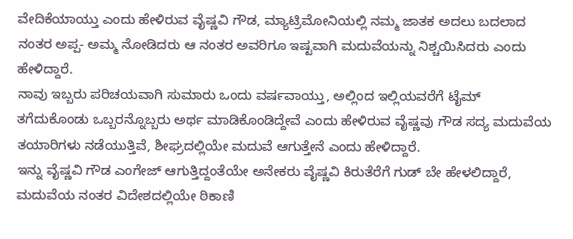ವೇದಿಕೆಯಾಯ್ತು ಎಂದು ಹೇಳಿರುವ ವೈಷ್ಣವಿ ಗೌಡ, ಮ್ಯಾಟ್ರಿಮೋನಿಯಲ್ಲಿ ನಮ್ಮ ಜಾತಕ ಅದಲು ಬದಲಾದ ನಂತರ ಅಪ್ಪ- ಅಮ್ಮ ನೋಡಿದರು ಆ ನಂತರ ಅವರಿಗೂ ಇಷ್ಟವಾಗಿ ಮದುವೆಯನ್ನು ನಿಶ್ಚಯಿಸಿದರು ಎಂದು ಹೇಳಿದ್ದಾರೆ.
ನಾವು ಇಬ್ಬರು ಪರಿಚಯವಾಗಿ ಸುಮಾರು ಒಂದು ವರ್ಷವಾಯ್ತು, ಅಲ್ಲಿಂದ ಇಲ್ಲಿಯವರೆಗೆ ಟೈಮ್ ತಗೆದುಕೊಂಡು ಒಬ್ಬರನ್ನೊಬ್ಬರು ಅರ್ಥ ಮಾಡಿಕೊಂಡಿದ್ದೇವೆ ಎಂದು ಹೇಳಿರುವ ವೈಷ್ಣವು ಗೌಡ ಸದ್ಯ ಮದುವೆಯ ತಯಾರಿಗಳು ನಡೆಯುತ್ತಿವೆ, ಶೀಘ್ರದಲ್ಲಿಯೇ ಮದುವೆ ಆಗುತ್ತೇನೆ ಎಂದು ಹೇಳಿದ್ದಾರೆ.
ಇನ್ನು ವೈಷ್ಣವಿ ಗೌಡ ಎಂಗೇಜ್ ಆಗುತ್ತಿದ್ದಂತೆಯೇ ಅನೇಕರು ವೈಷ್ಣವಿ ಕಿರುತೆರೆಗೆ ಗುಡ್ ಬೇ ಹೇಳಲಿದ್ದಾರೆ, ಮದುವೆಯ ನಂತರ ವಿದೇಶದಲ್ಲಿಯೇ ಠಿಕಾಣಿ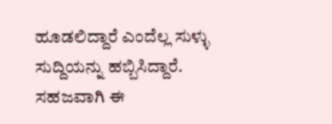ಹೂಡಲಿದ್ದಾರೆ ಎಂದೆಲ್ಲ ಸುಳ್ಳು ಸುದ್ದಿಯನ್ನು ಹಬ್ಬಿಸಿದ್ದಾರೆ. ಸಹಜವಾಗಿ ಈ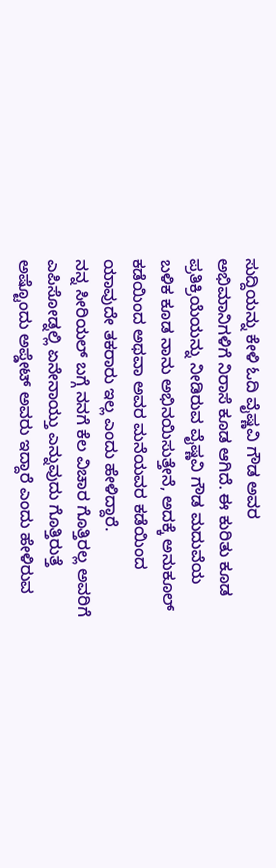ಸುದ್ದಿಯನ್ನು ಕೇಳಿ ಓದಿ ವೈಷ್ಣವಿ ಗೌಡ ಅವರ ಅಭಿಮಾನಿಗಳಿಗೆ ನಿರಾಸೆ ಕೂಡ ಆಗಿದೆ. ಈ ಕುರಿತು ಕೂಡ ಪ್ರತಿಕ್ರಿಯೆಯನ್ನು ನೀಡಿರುವ ವೈಷ್ಣವಿ ಗೌಡ ಮದುವೆಯ ಬಳಿಕ ಕೂಡ ನಾನು ಅಭಿನಯಿಸುತ್ತೇನೆ, ಅದಕ್ಕೆ ಅನುಕೂಲ್ ಕಡೆಯಿಂದ ಅಥವಾ ಅವರ ಮನೆಯವರ ಕಡೆಯಿಂದ ಯಾವುದೇ ತಕರಾರು ಇಲ್ಲ ಎಂದು ಹೇಳಿದ್ದಾರೆ.
ನನ್ನ ಸೀರಿಯಲ್ ಬಗ್ಗೆ ನನಗೆ ಕೆಲ ವಿಚಾರ ಗೊತ್ತಿರಲ್ಲ ಅವರಿಗೆ ಎಪಿಸೋಡ್ನಲ್ಲಿ ಏನೇನಾಯ್ತು ಎನ್ನುವುದು ಗೊತ್ತಿರುತ್ತೆ ಅಷ್ಟೊಂದು ಅಪ್ಡೇಟ್ ಅವರು ಇದ್ದಾರೆ ಎಂದು ಹೇಳಿರುವ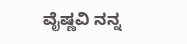ವೈಷ್ಣವಿ ನನ್ನ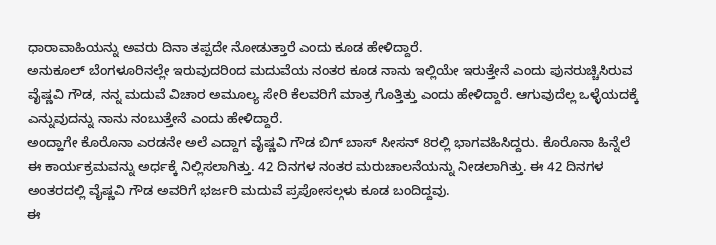ಧಾರಾವಾಹಿಯನ್ನು ಅವರು ದಿನಾ ತಪ್ಪದೇ ನೋಡುತ್ತಾರೆ ಎಂದು ಕೂಡ ಹೇಳಿದ್ದಾರೆ.
ಅನುಕೂಲ್ ಬೆಂಗಳೂರಿನಲ್ಲೇ ಇರುವುದರಿಂದ ಮದುವೆಯ ನಂತರ ಕೂಡ ನಾನು ಇಲ್ಲಿಯೇ ಇರುತ್ತೇನೆ ಎಂದು ಪುನರುಚ್ಚಿಸಿರುವ ವೈಷ್ಣವಿ ಗೌಡ, ನನ್ನ ಮದುವೆ ವಿಚಾರ ಅಮೂಲ್ಯ ಸೇರಿ ಕೆಲವರಿಗೆ ಮಾತ್ರ ಗೊತ್ತಿತ್ತು ಎಂದು ಹೇಳಿದ್ದಾರೆ. ಆಗುವುದೆಲ್ಲ ಒಳ್ಳೆಯದಕ್ಕೆ ಎನ್ನುವುದನ್ನು ನಾನು ನಂಬುತ್ತೇನೆ ಎಂದು ಹೇಳಿದ್ದಾರೆ.
ಅಂದ್ಹಾಗೇ ಕೊರೊನಾ ಎರಡನೇ ಅಲೆ ಎದ್ದಾಗ ವೈಷ್ಣವಿ ಗೌಡ ಬಿಗ್ ಬಾಸ್ ಸೀಸನ್ 8ರಲ್ಲಿ ಭಾಗವಹಿಸಿದ್ದರು. ಕೊರೊನಾ ಹಿನ್ನೆಲೆ ಈ ಕಾರ್ಯಕ್ರಮವನ್ನು ಅರ್ಧಕ್ಕೆ ನಿಲ್ಲಿಸಲಾಗಿತ್ತು. 42 ದಿನಗಳ ನಂತರ ಮರುಚಾಲನೆಯನ್ನು ನೀಡಲಾಗಿತ್ತು. ಈ 42 ದಿನಗಳ ಅಂತರದಲ್ಲಿ ವೈಷ್ಣವಿ ಗೌಡ ಅವರಿಗೆ ಭರ್ಜರಿ ಮದುವೆ ಪ್ರಪೋಸಲ್ಗಳು ಕೂಡ ಬಂದಿದ್ದವು.
ಈ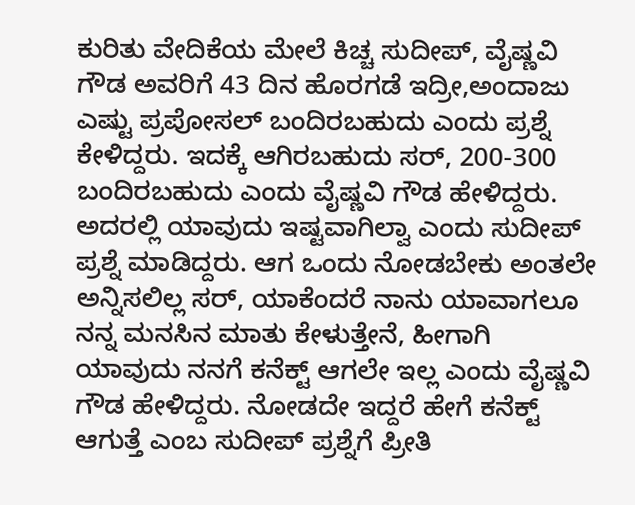ಕುರಿತು ವೇದಿಕೆಯ ಮೇಲೆ ಕಿಚ್ಚ ಸುದೀಪ್, ವೈಷ್ಣವಿ ಗೌಡ ಅವರಿಗೆ 43 ದಿನ ಹೊರಗಡೆ ಇದ್ರೀ,ಅಂದಾಜು ಎಷ್ಟು ಪ್ರಪೋಸಲ್ ಬಂದಿರಬಹುದು ಎಂದು ಪ್ರಶ್ನೆ ಕೇಳಿದ್ದರು. ಇದಕ್ಕೆ ಆಗಿರಬಹುದು ಸರ್, 200-300 ಬಂದಿರಬಹುದು ಎಂದು ವೈಷ್ಣವಿ ಗೌಡ ಹೇಳಿದ್ದರು. ಅದರಲ್ಲಿ ಯಾವುದು ಇಷ್ಟವಾಗಿಲ್ವಾ ಎಂದು ಸುದೀಪ್ ಪ್ರಶ್ನೆ ಮಾಡಿದ್ದರು. ಆಗ ಒಂದು ನೋಡಬೇಕು ಅಂತಲೇ ಅನ್ನಿಸಲಿಲ್ಲ ಸರ್, ಯಾಕೆಂದರೆ ನಾನು ಯಾವಾಗಲೂ ನನ್ನ ಮನಸಿನ ಮಾತು ಕೇಳುತ್ತೇನೆ, ಹೀಗಾಗಿ ಯಾವುದು ನನಗೆ ಕನೆಕ್ಟ್ ಆಗಲೇ ಇಲ್ಲ ಎಂದು ವೈಷ್ಣವಿ ಗೌಡ ಹೇಳಿದ್ದರು. ನೋಡದೇ ಇದ್ದರೆ ಹೇಗೆ ಕನೆಕ್ಟ್ ಆಗುತ್ತೆ ಎಂಬ ಸುದೀಪ್ ಪ್ರಶ್ನೆಗೆ ಪ್ರೀತಿ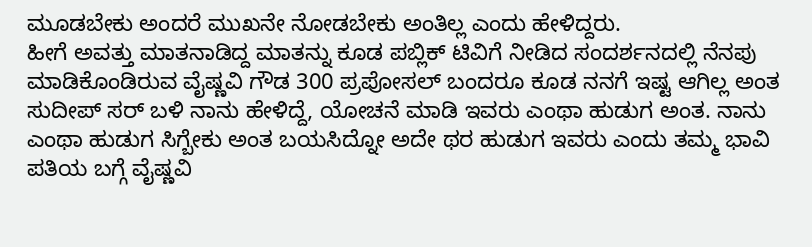ಮೂಡಬೇಕು ಅಂದರೆ ಮುಖನೇ ನೋಡಬೇಕು ಅಂತಿಲ್ಲ ಎಂದು ಹೇಳಿದ್ದರು.
ಹೀಗೆ ಅವತ್ತು ಮಾತನಾಡಿದ್ದ ಮಾತನ್ನು ಕೂಡ ಪಬ್ಲಿಕ್ ಟಿವಿಗೆ ನೀಡಿದ ಸಂದರ್ಶನದಲ್ಲಿ ನೆನಪು ಮಾಡಿಕೊಂಡಿರುವ ವೈಷ್ಣವಿ ಗೌಡ 300 ಪ್ರಪೋಸಲ್ ಬಂದರೂ ಕೂಡ ನನಗೆ ಇಷ್ಟ ಆಗಿಲ್ಲ ಅಂತ ಸುದೀಪ್ ಸರ್ ಬಳಿ ನಾನು ಹೇಳಿದ್ದೆ, ಯೋಚನೆ ಮಾಡಿ ಇವರು ಎಂಥಾ ಹುಡುಗ ಅಂತ. ನಾನು ಎಂಥಾ ಹುಡುಗ ಸಿಗ್ಬೇಕು ಅಂತ ಬಯಸಿದ್ನೋ ಅದೇ ಥರ ಹುಡುಗ ಇವರು ಎಂದು ತಮ್ಮ ಭಾವಿ ಪತಿಯ ಬಗ್ಗೆ ವೈಷ್ಣವಿ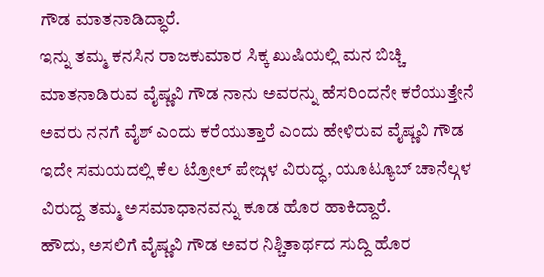ಗೌಡ ಮಾತನಾಡಿದ್ಧಾರೆ.
ಇನ್ನು ತಮ್ಮ ಕನಸಿನ ರಾಜಕುಮಾರ ಸಿಕ್ಕ ಖುಷಿಯಲ್ಲಿ ಮನ ಬಿಚ್ಚಿ ಮಾತನಾಡಿರುವ ವೈಷ್ಣವಿ ಗೌಡ ನಾನು ಅವರನ್ನು ಹೆಸರಿಂದನೇ ಕರೆಯುತ್ತೇನೆ ಅವರು ನನಗೆ ವೈಶ್ ಎಂದು ಕರೆಯುತ್ತಾರೆ ಎಂದು ಹೇಳಿರುವ ವೈಷ್ಣವಿ ಗೌಡ ಇದೇ ಸಮಯದಲ್ಲಿ ಕೆಲ ಟ್ರೋಲ್ ಪೇಜ್ಗಳ ವಿರುದ್ಧ, ಯೂಟ್ಯೂಬ್ ಚಾನೆಲ್ಗಳ ವಿರುದ್ದ ತಮ್ಮ ಅಸಮಾಧಾನವನ್ನು ಕೂಡ ಹೊರ ಹಾಕಿದ್ದಾರೆ.
ಹೌದು, ಅಸಲಿಗೆ ವೈಷ್ಣವಿ ಗೌಡ ಅವರ ನಿಶ್ಚಿತಾರ್ಥದ ಸುದ್ದಿ ಹೊರ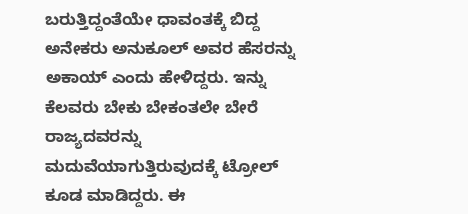ಬರುತ್ತಿದ್ದಂತೆಯೇ ಧಾವಂತಕ್ಕೆ ಬಿದ್ದ ಅನೇಕರು ಅನುಕೂಲ್ ಅವರ ಹೆಸರನ್ನು ಅಕಾಯ್ ಎಂದು ಹೇಳಿದ್ದರು. ಇನ್ನು ಕೆಲವರು ಬೇಕು ಬೇಕಂತಲೇ ಬೇರೆ ರಾಜ್ಯದವರನ್ನು ಮದುವೆಯಾಗುತ್ತಿರುವುದಕ್ಕೆ ಟ್ರೋಲ್ ಕೂಡ ಮಾಡಿದ್ದರು. ಈ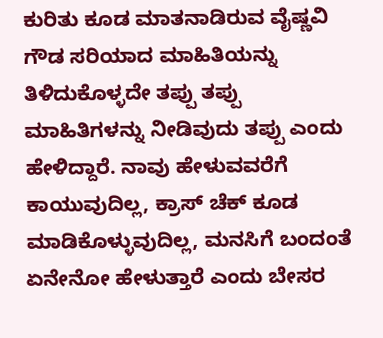ಕುರಿತು ಕೂಡ ಮಾತನಾಡಿರುವ ವೈಷ್ಣವಿ ಗೌಡ ಸರಿಯಾದ ಮಾಹಿತಿಯನ್ನು ತಿಳಿದುಕೊಳ್ಳದೇ ತಪ್ಪು ತಪ್ಪು ಮಾಹಿತಿಗಳನ್ನು ನೀಡಿವುದು ತಪ್ಪು ಎಂದು ಹೇಳಿದ್ದಾರೆ. ನಾವು ಹೇಳುವವರೆಗೆ ಕಾಯುವುದಿಲ್ಲ, ಕ್ರಾಸ್ ಚೆಕ್ ಕೂಡ ಮಾಡಿಕೊಳ್ಳುವುದಿಲ್ಲ, ಮನಸಿಗೆ ಬಂದಂತೆ ಏನೇನೋ ಹೇಳುತ್ತಾರೆ ಎಂದು ಬೇಸರ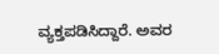ವ್ಯಕ್ತಪಡಿಸಿದ್ದಾರೆ. ಅವರ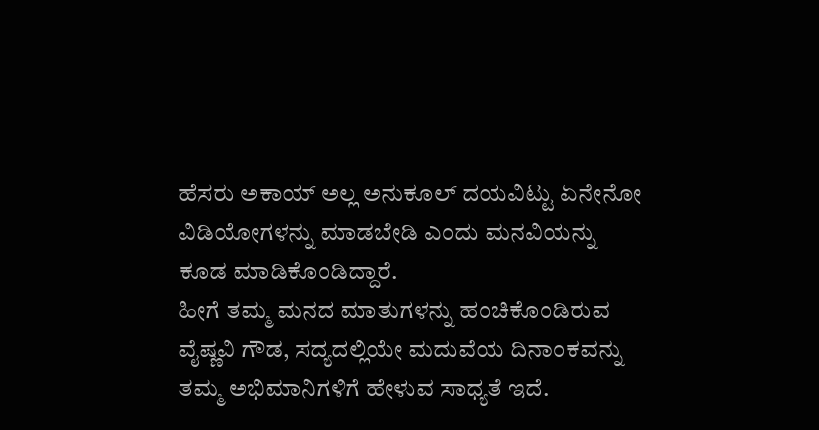ಹೆಸರು ಅಕಾಯ್ ಅಲ್ಲ ಅನುಕೂಲ್ ದಯವಿಟ್ಟು ಏನೇನೋ ವಿಡಿಯೋಗಳನ್ನು ಮಾಡಬೇಡಿ ಎಂದು ಮನವಿಯನ್ನು ಕೂಡ ಮಾಡಿಕೊಂಡಿದ್ದಾರೆ.
ಹೀಗೆ ತಮ್ಮ ಮನದ ಮಾತುಗಳನ್ನು ಹಂಚಿಕೊಂಡಿರುವ ವೈಷ್ಣವಿ ಗೌಡ, ಸದ್ಯದಲ್ಲಿಯೇ ಮದುವೆಯ ದಿನಾಂಕವನ್ನು ತಮ್ಮ ಅಭಿಮಾನಿಗಳಿಗೆ ಹೇಳುವ ಸಾಧ್ಯತೆ ಇದೆ.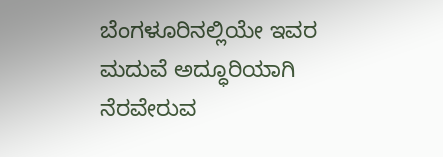ಬೆಂಗಳೂರಿನಲ್ಲಿಯೇ ಇವರ ಮದುವೆ ಅದ್ಧೂರಿಯಾಗಿ ನೆರವೇರುವ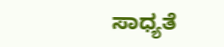ಸಾಧ್ಯತೆ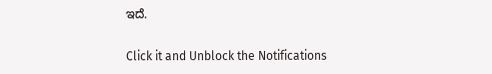ಇದೆ.


Click it and Unblock the Notifications